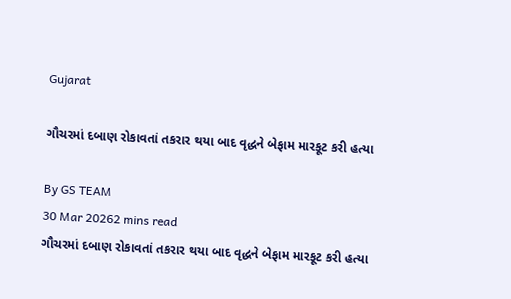Gujarat

ગૌચરમાં દબાણ રોકાવતાં તકરાર થયા બાદ વૃદ્ધને બેફામ મારકૂટ કરી હત્યા

By GS TEAM
30 Mar 20262 mins read
ગૌચરમાં દબાણ રોકાવતાં તકરાર થયા બાદ વૃદ્ધને બેફામ મારકૂટ કરી હત્યા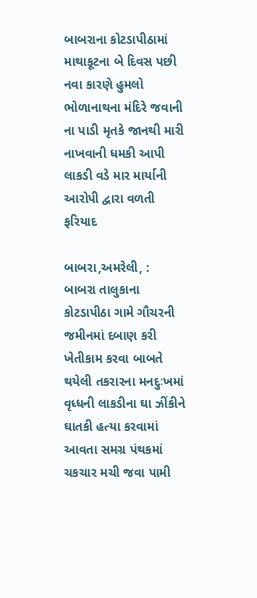બાબરાના કોટડાપીઠામાં માથાકૂટના બે દિવસ પછી નવા કારણે હુમલો ભોળાનાથના મંદિરે જવાની ના પાડી મૃતકે જાનથી મારી નાખવાની ધમકી આપી લાકડી વડે માર માર્યાની આરોપી દ્વારા વળતી ફરિયાદ

બાબરા,અમરેલી, :  બાબરા તાલુકાના કોટડાપીઠા ગામે ગૌચરની જમીનમાં દબાણ કરી ખેતીકામ કરવા બાબતે થયેલી તકરારના મનદુઃખમાં વૃધ્ધની લાકડીના ઘા ઝીંકીને ઘાતકી હત્યા કરવામાં આવતા સમગ્ર પંથકમાં ચકચાર મચી જવા પામી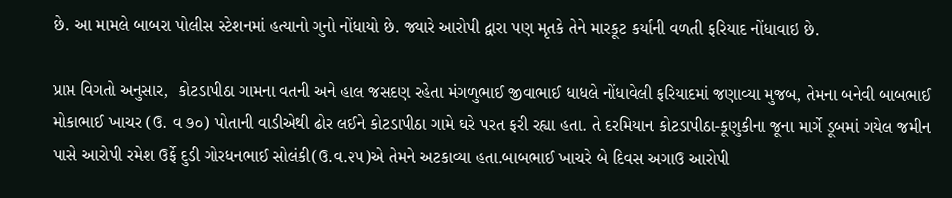છે. આ મામલે બાબરા પોલીસ સ્ટેશનમાં હત્યાનો ગુનો નોંધાયો છે. જ્યારે આરોપી દ્વારા પણ મૃતકે તેને મારકૂટ કર્યાની વળતી ફરિયાદ નોંધાવાઇ છે.

પ્રાપ્ત વિગતો અનુસાર,  કોટડાપીઠા ગામના વતની અને હાલ જસદણ રહેતા મંગળુભાઈ જીવાભાઈ ધાધલે નોંધાવેલી ફરિયાદમાં જણાવ્યા મુજબ, તેમના બનેવી બાબભાઈ મોકાભાઈ ખાચર (ઉ. વ ૭૦) પોતાની વાડીએથી ઢોર લઈને કોટડાપીઠા ગામે ઘરે પરત ફરી રહ્યા હતા. તે દરમિયાન કોટડાપીઠા-કૂણુકીના જૂના માર્ગે ડૂબમાં ગયેલ જમીન પાસે આરોપી રમેશ ઉર્ફે દુડી ગોરધનભાઈ સોલંકી(ઉ.વ.૨૫)એ તેમને અટકાવ્યા હતા.બાબભાઈ ખાચરે બે દિવસ અગાઉ આરોપી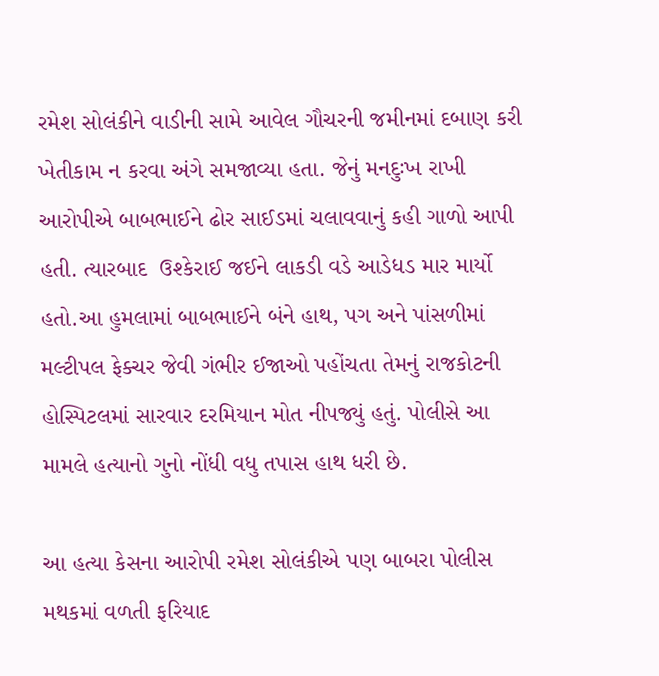રમેશ સોલંકીને વાડીની સામે આવેલ ગૌચરની જમીનમાં દબાણ કરી ખેતીકામ ન કરવા અંગે સમજાવ્યા હતા. જેનું મનદુઃખ રાખી આરોપીએ બાબભાઈને ઢોર સાઈડમાં ચલાવવાનું કહી ગાળો આપી હતી. ત્યારબાદ  ઉશ્કેરાઈ જઈને લાકડી વડે આડેધડ માર માર્યો હતો.આ હુમલામાં બાબભાઈને બંને હાથ, પગ અને પાંસળીમાં મલ્ટીપલ ફેક્ચર જેવી ગંભીર ઈજાઓ પહોંચતા તેમનું રાજકોટની હોસ્પિટલમાં સારવાર દરમિયાન મોત નીપજ્યું હતું. પોલીસે આ મામલે હત્યાનો ગુનો નોંધી વધુ તપાસ હાથ ધરી છે.

આ હત્યા કેસના આરોપી રમેશ સોલંકીએ પણ બાબરા પોલીસ મથકમાં વળતી ફરિયાદ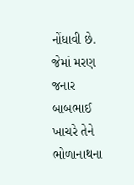નોંધાવી છે. જેમાં મરણ જનાર બાબભાઈ ખાચરે તેને ભોળાનાથના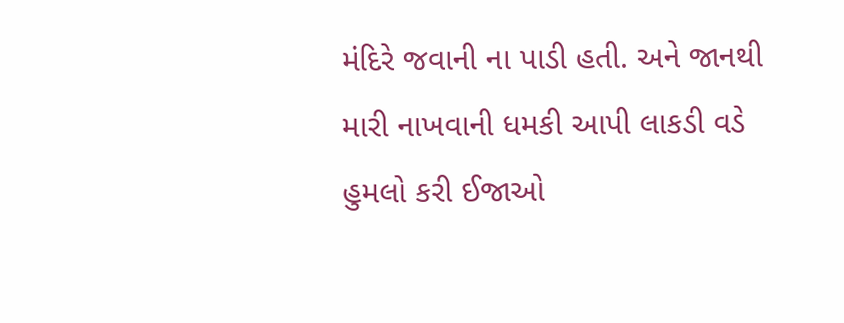મંદિરે જવાની ના પાડી હતી. અને જાનથી મારી નાખવાની ધમકી આપી લાકડી વડે હુમલો કરી ઈજાઓ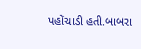પહોંચાડી હતી.બાબરા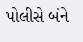પોલીસે બંને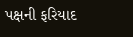પક્ષની ફરિયાદ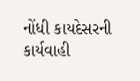નોંધી કાયદેસરની કાર્યવાહી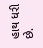હાથ ધરી છે.